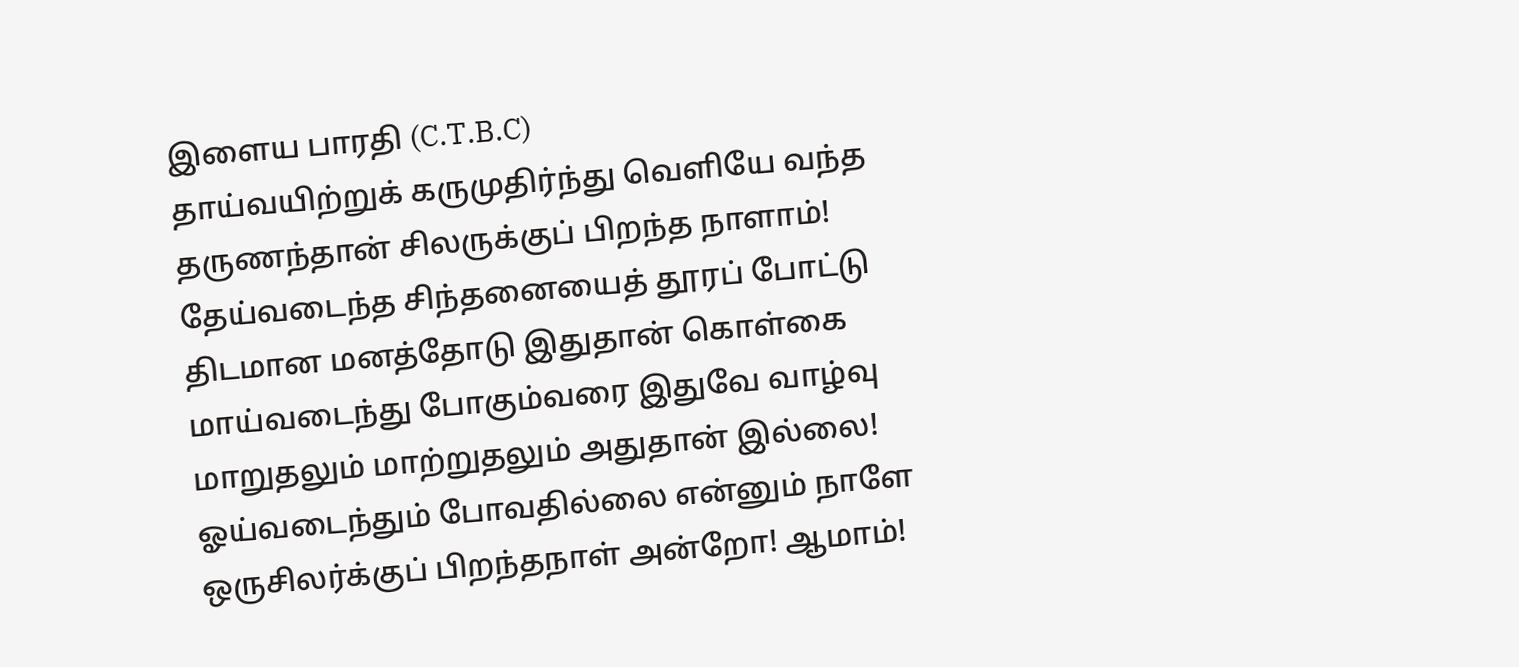இளைய பாரதி (C.T.B.C)
தாய்வயிற்றுக் கருமுதிர்ந்து வெளியே வந்த
தருணந்தான் சிலருக்குப் பிறந்த நாளாம்!
தேய்வடைந்த சிந்தனையைத் தூரப் போட்டு
திடமான மனத்தோடு இதுதான் கொள்கை
மாய்வடைந்து போகும்வரை இதுவே வாழ்வு
மாறுதலும் மாற்றுதலும் அதுதான் இல்லை!
ஓய்வடைந்தும் போவதில்லை என்னும் நாளே
ஒருசிலர்க்குப் பிறந்தநாள் அன்றோ! ஆமாம்!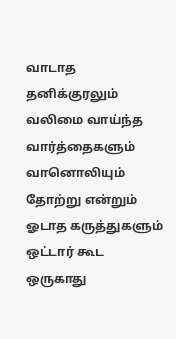வாடாத தனிக்குரலும் வலிமை வாய்ந்த
வார்த்தைகளும் வானொலியும் தோற்று என்றும்
ஓடாத கருத்துகளும் ஒட்டார் கூட
ஒருகாது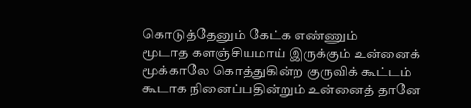கொடுத்தேனும் கேட்க எண்ணும்
மூடாத களஞ்சியமாய் இருக்கும் உன்னைக்
மூக்காலே கொத்துகின்ற குருவிக் கூட்டம்
கூடாக நினைப்பதின்றும் உன்னைத் தானே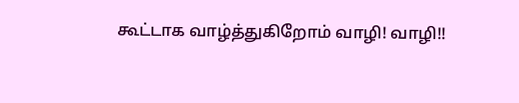கூட்டாக வாழ்த்துகிறோம் வாழி! வாழி!!